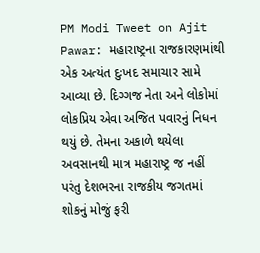PM Modi Tweet on Ajit Pawar: મહારાષ્ટ્રના રાજકારણમાંથી એક અત્યંત દુઃખદ સમાચાર સામે આવ્યા છે. દિગ્ગજ નેતા અને લોકોમાં લોકપ્રિય એવા અજિત પવારનું નિધન થયું છે. તેમના અકાળે થયેલા અવસાનથી માત્ર મહારાષ્ટ્ર જ નહીં પરંતુ દેશભરના રાજકીય જગતમાં શોકનું મોજું ફરી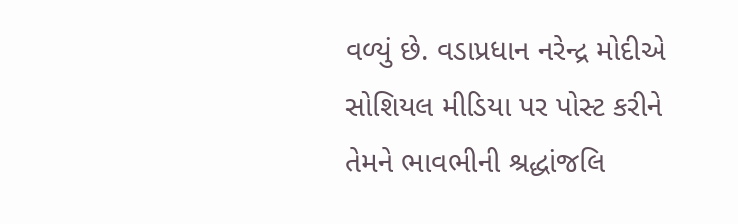વળ્યું છે. વડાપ્રધાન નરેન્દ્ર મોદીએ સોશિયલ મીડિયા પર પોસ્ટ કરીને તેમને ભાવભીની શ્રદ્ધાંજલિ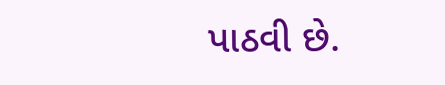પાઠવી છે.